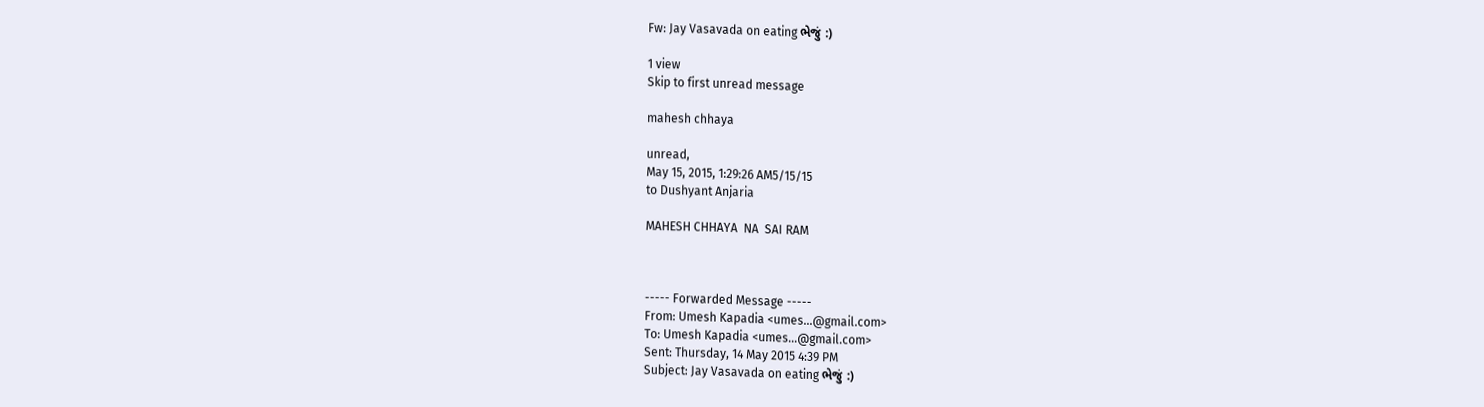Fw: Jay Vasavada on eating ભેજું :)

1 view
Skip to first unread message

mahesh chhaya

unread,
May 15, 2015, 1:29:26 AM5/15/15
to Dushyant Anjaria

MAHESH CHHAYA  NA  SAI RAM



----- Forwarded Message -----
From: Umesh Kapadia <umes...@gmail.com>
To: Umesh Kapadia <umes...@gmail.com>
Sent: Thursday, 14 May 2015 4:39 PM
Subject: Jay Vasavada on eating ભેજું :)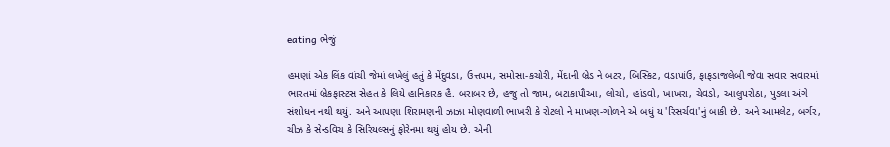eating ભેજું

હમણાં એક લિંક વાંચી જેમાં લખેલું હતું કે મેંદુવડા, ઉત્તપમ, સમોસા-કચોરી, મેંદાની બ્રેડ ને બટર, બિસ્કિટ, વડાપાંઉ, ફાફડાજલેબી જેવા સવાર સવારમાં ભારતમાં બ્રેકફાસ્ટસ સેહત કે લિયે હાનિકારક હૈ. બરાબર છે, હજુ તો જામ, બટાકાપૌઆ, લોચો, હાંડવો, ખાખરા, ચેવડો, આલુપરોઠા, પુડલા અંગે સંશોધન નથી થયું. અને આપણા શિરામણની ઝાઝા મોણવાળી ભાખરી કે રોટલો ને માખણ-ગોળને એ બધું ય 'રિસર્ચવા'નું બાકી છે. અને આમલેટ, બર્ગર, ચીઝ કે સેન્ડવિચ કે સિરિયલ્સનું ફોરેનમા થયું હોય છે. એની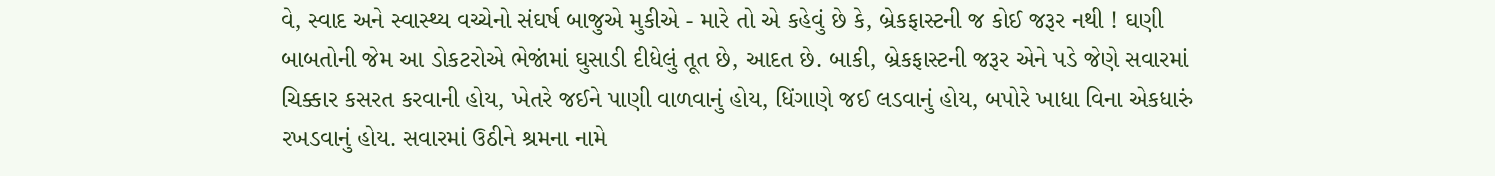વે, સ્વાદ અને સ્વાસ્થ્ય વચ્ચેનો સંઘર્ષ બાજુએ મુકીએ - મારે તો એ કહેવું છે કે, બ્રેકફાસ્ટની જ કોઈ જરૂર નથી ! ઘણી બાબતોની જેમ આ ડોકટરોએ ભેજાંમાં ઘુસાડી દીધેલું તૂત છે, આદત છે. બાકી, બ્રેકફાસ્ટની જરૂર એને પડે જેણે સવારમાં ચિક્કાર કસરત કરવાની હોય, ખેતરે જઈને પાણી વાળવાનું હોય, ધિંગાણે જઈ લડવાનું હોય, બપોરે ખાધા વિના એકધારું રખડવાનું હોય. સવારમાં ઉઠીને શ્રમના નામે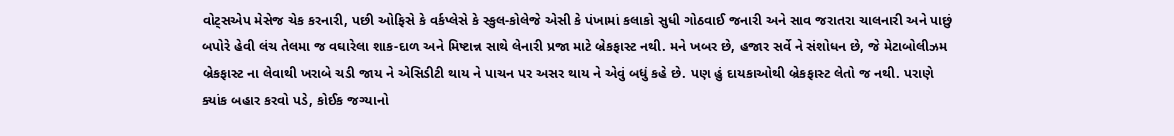વોટ્સએપ મેસેજ ચેક કરનારી, પછી ઓફિસે કે વર્કપ્લેસે કે સ્કુલ-કોલેજે એસી કે પંખામાં કલાકો સુધી ગોઠવાઈ જનારી અને સાવ જરાતરા ચાલનારી અને પાછું બપોરે હેવી લંચ તેલમા જ વઘારેલા શાક-દાળ અને મિષ્ટાન્ન સાથે લેનારી પ્રજા માટે બ્રેકફાસ્ટ નથી. મને ખબર છે, હજાર સર્વે ને સંશોધન છે, જે મેટાબોલીઝમ બ્રેકફાસ્ટ ના લેવાથી ખરાબે ચડી જાય ને એસિડીટી થાય ને પાચન પર અસર થાય ને એવું બધું કહે છે. પણ હું દાયકાઓથી બ્રેકફાસ્ટ લેતો જ નથી. પરાણે ક્યાંક બહાર કરવો પડે, કોઈક જગ્યાનો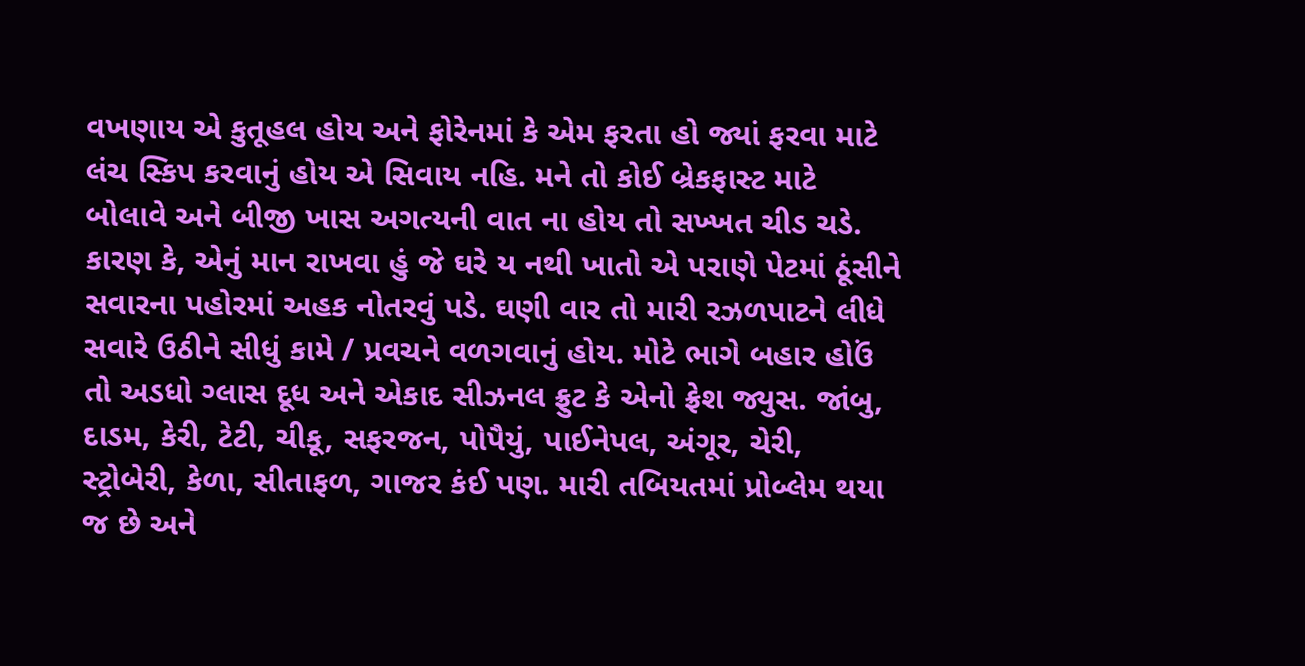વખણાય એ કુતૂહલ હોય અને ફોરેનમાં કે એમ ફરતા હો જ્યાં ફરવા માટે લંચ સ્કિપ કરવાનું હોય એ સિવાય નહિ. મને તો કોઈ બ્રેકફાસ્ટ માટે બોલાવે અને બીજી ખાસ અગત્યની વાત ના હોય તો સખ્ખત ચીડ ચડે. કારણ કે, એનું માન રાખવા હું જે ઘરે ય નથી ખાતો એ પરાણે પેટમાં ઠૂંસીને સવારના પહોરમાં અહક નોતરવું પડે. ઘણી વાર તો મારી રઝળપાટને લીધે સવારે ઉઠીને સીધું કામે / પ્રવચને વળગવાનું હોય. મોટે ભાગે બહાર હોઉં તો અડધો ગ્લાસ દૂધ અને એકાદ સીઝનલ ફ્રુટ કે એનો ફ્રેશ જ્યુસ. જાંબુ, દાડમ, કેરી, ટેટી, ચીકૂ, સફરજન, પોપૈયું, પાઈનેપલ, અંગૂર, ચેરી, સ્ટ્રોબેરી, કેળા, સીતાફળ, ગાજર કંઈ પણ. મારી તબિયતમાં પ્રોબ્લેમ થયા જ છે અને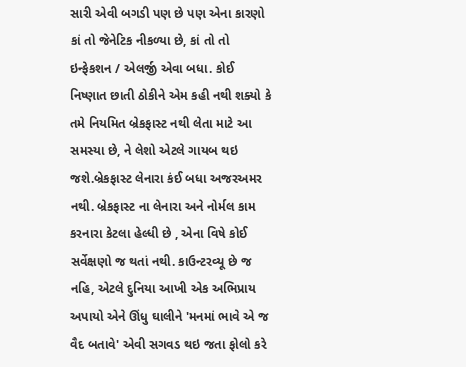સારી એવી બગડી પણ છે પણ એના કારણો કાં તો જેનેટિક નીકળ્યા છે, કાં તો તો ઇન્ફેકશન / એલર્જી એવા બધા. કોઈ નિષ્ણાત છાતી ઠોકીને એમ કહી નથી શક્યો કે તમે નિયમિત બ્રેકફાસ્ટ નથી લેતા માટે આ સમસ્યા છે, ને લેશો એટલે ગાયબ થઇ જશે.બ્રેકફાસ્ટ લેનારા કંઈ બધા અજરઅમર નથી. બ્રેકફાસ્ટ ના લેનારા અને નોર્મલ કામ કરનારા કેટલા હેલ્ધી છે , એના વિષે કોઈ સર્વેક્ષણો જ થતાં નથી. કાઉન્ટરવ્યૂ છે જ નહિ, એટલે દુનિયા આખી એક અભિપ્રાય અપાયો એને ઊંધુ ઘાલીને 'મનમાં ભાવે એ જ વૈદ બતાવે' એવી સગવડ થઇ જતા ફોલો કરે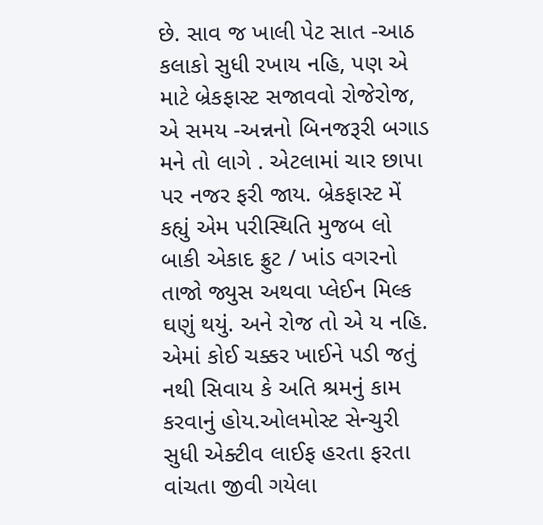છે. સાવ જ ખાલી પેટ સાત -આઠ કલાકો સુધી રખાય નહિ, પણ એ માટે બ્રેકફાસ્ટ સજાવવો રોજેરોજ, એ સમય -અન્નનો બિનજરૂરી બગાડ મને તો લાગે . એટલામાં ચાર છાપા પર નજર ફરી જાય. બ્રેકફાસ્ટ મેં કહ્યું એમ પરીસ્થિતિ મુજબ લો બાકી એકાદ ફ્રુટ / ખાંડ વગરનો તાજો જ્યુસ અથવા પ્લેઈન મિલ્ક ઘણું થયું. અને રોજ તો એ ય નહિ. એમાં કોઈ ચક્કર ખાઈને પડી જતું નથી સિવાય કે અતિ શ્રમનું કામ કરવાનું હોય.ઓલમોસ્ટ સેન્ચુરી સુધી એક્ટીવ લાઈફ હરતા ફરતા વાંચતા જીવી ગયેલા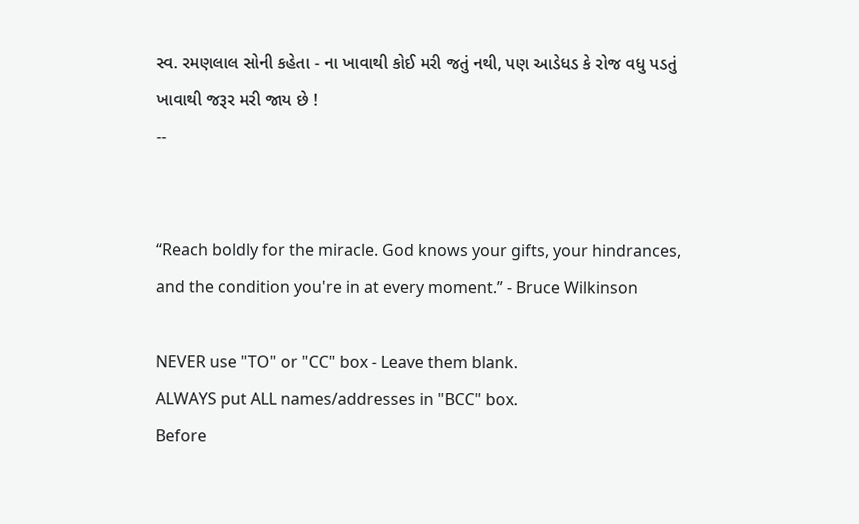સ્વ. રમણલાલ સોની કહેતા - ના ખાવાથી કોઈ મરી જતું નથી, પણ આડેધડ કે રોજ વધુ પડતું ખાવાથી જરૂર મરી જાય છે !
--


“Reach boldly for the miracle. God knows your gifts, your hindrances, and the condition you're in at every moment.” - Bruce Wilkinson

NEVER use "TO" or "CC" box - Leave them blank.
ALWAYS put ALL names/addresses in "BCC" box.
Before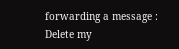forwarding a message : Delete my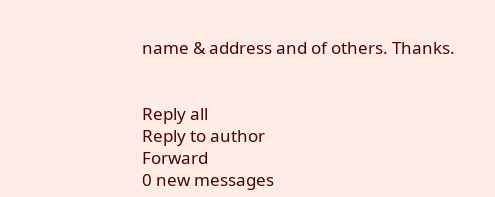name & address and of others. Thanks.


Reply all
Reply to author
Forward
0 new messages